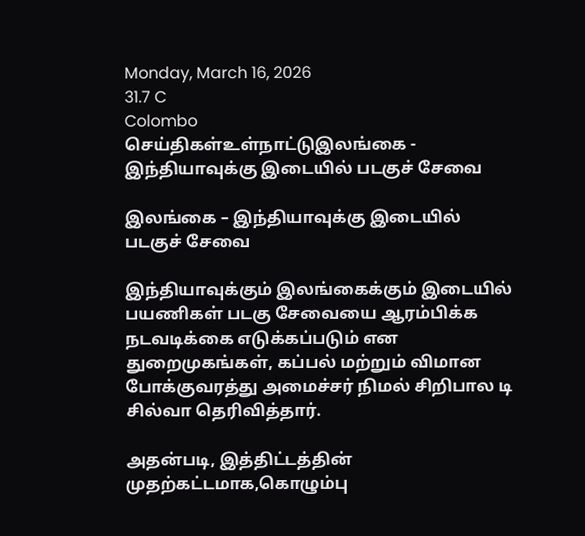Monday, March 16, 2026
31.7 C
Colombo
செய்திகள்உள்நாட்டுஇலங்கை - இந்தியாவுக்கு இடையில் படகுச் சேவை

இலங்கை – இந்தியாவுக்கு இடையில் படகுச் சேவை

இந்தியாவுக்கும் இலங்கைக்கும் இடையில் பயணிகள் படகு சேவையை ஆரம்பிக்க நடவடிக்கை எடுக்கப்படும் என துறைமுகங்கள், கப்பல் மற்றும் விமான போக்குவரத்து அமைச்சர் நிமல் சிறிபால டி சில்வா தெரிவித்தார்.

அதன்படி, இத்திட்டத்தின் முதற்கட்டமாக,கொழும்பு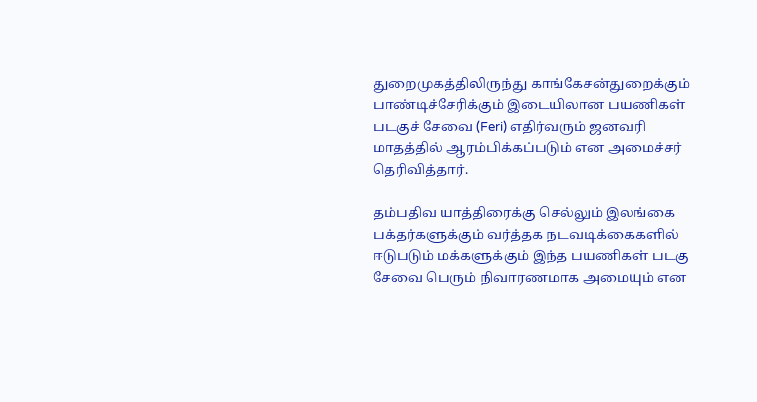துறைமுகத்திலிருந்து காங்கேசன்துறைக்கும் பாண்டிச்சேரிக்கும் இடையிலான பயணிகள் படகுச் சேவை (Feri) எதிர்வரும் ஜனவரி மாதத்தில் ஆரம்பிக்கப்படும் என அமைச்சர் தெரிவித்தார்.

தம்பதிவ யாத்திரைக்கு செல்லும் இலங்கை பக்தர்களுக்கும் வர்த்தக நடவடிக்கைகளில் ஈடுபடும் மக்களுக்கும் இந்த பயணிகள் படகு சேவை பெரும் நிவாரணமாக அமையும் என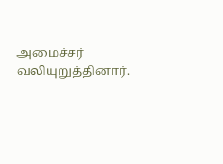அமைச்சர் வலியுறுத்தினார்.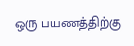ஒரு பயணத்திற்கு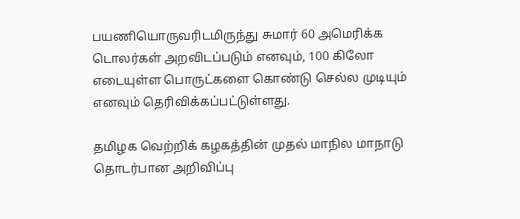பயணியொருவரிடமிருந்து சுமார் 60 அமெரிக்க டொலர்கள் அறவிடப்படும் எனவும், 100 கிலோ எடையுள்ள பொருட்களை கொண்டு செல்ல முடியும் எனவும் தெரிவிக்கப்பட்டுள்ளது.

தமிழக வெற்றிக் கழகத்தின் முதல் மாநில மாநாடு தொடர்பான அறிவிப்பு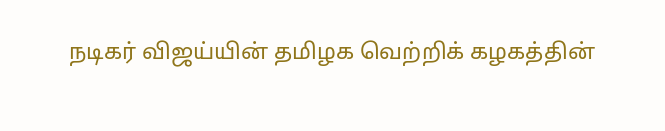நடிகர் விஜய்யின் தமிழக வெற்றிக் கழகத்தின்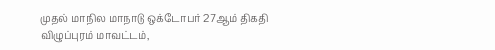முதல் மாநில மாநாடு ஒக்டோபர் 27ஆம் திகதி விழுப்புரம் மாவட்டம்,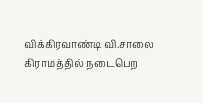விக்கிரவாண்டி வி.சாலை கிராமத்தில் நடைபெற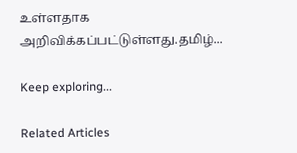உள்ளதாக அறிவிக்கப்பட்டுள்ளது.தமிழ்...

Keep exploring...

Related Articles